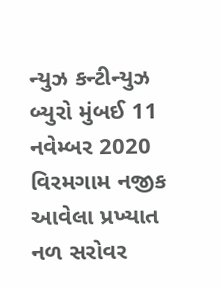ન્યુઝ કન્ટીન્યુઝ બ્યુરો મુંબઈ 11 નવેમ્બર 2020 વિરમગામ નજીક આવેલા પ્રખ્યાત નળ સરોવર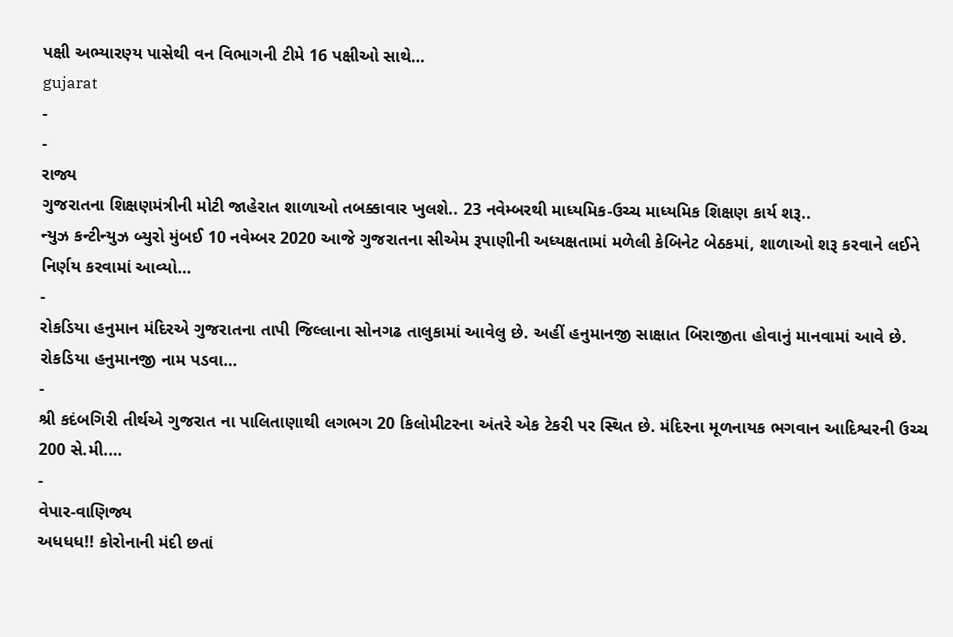પક્ષી અભ્યારણ્ય પાસેથી વન વિભાગની ટીમે 16 પક્ષીઓ સાથે…
gujarat
-
-
રાજ્ય
ગુજરાતના શિક્ષણમંત્રીની મોટી જાહેરાત શાળાઓ તબક્કાવાર ખુલશે.. 23 નવેમ્બરથી માધ્યમિક-ઉચ્ચ માધ્યમિક શિક્ષણ કાર્ય શરૂ..
ન્યુઝ કન્ટીન્યુઝ બ્યુરો મુંબઈ 10 નવેમ્બર 2020 આજે ગુજરાતના સીએમ રૂપાણીની અધ્યક્ષતામાં મળેલી કેબિનેટ બેઠકમાં, શાળાઓ શરૂ કરવાને લઈને નિર્ણય કરવામાં આવ્યો…
-
રોકડિયા હનુમાન મંદિરએ ગુજરાતના તાપી જિલ્લાના સોનગઢ તાલુકામાં આવેલુ છે. અહીં હનુમાનજી સાક્ષાત બિરાજીતા હોવાનું માનવામાં આવે છે. રોકડિયા હનુમાનજી નામ પડવા…
-
શ્રી કદંબગિરી તીર્થએ ગુજરાત ના પાલિતાણાથી લગભગ 20 કિલોમીટરના અંતરે એક ટેકરી પર સ્થિત છે. મંદિરના મૂળનાયક ભગવાન આદિશ્વરની ઉચ્ચ 200 સે.મી.…
-
વેપાર-વાણિજ્ય
અધધધ!! કોરોનાની મંદી છતાં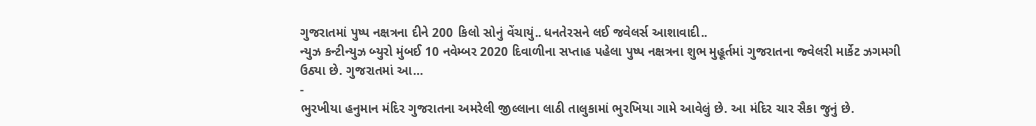ગુજરાતમાં પુષ્પ નક્ષત્રના દીને 200 કિલો સોનું વેંચાયું.. ધનતેરસને લઈ જવેલર્સ આશાવાદી..
ન્યુઝ કન્ટીન્યુઝ બ્યુરો મુંબઈ 10 નવેમ્બર 2020 દિવાળીના સપ્તાહ પહેલા પુષ્પ નક્ષત્રના શુભ મુહૂર્તમાં ગુજરાતના જ્વેલરી માર્કેટ ઝગમગી ઉઠ્યા છે. ગુજરાતમાં આ…
-
ભુરખીયા હનુમાન મંદિર ગુજરાતના અમરેલી જીલ્લાના લાઠી તાલુકામાં ભુરખિયા ગામે આવેલું છે. આ મંદિર ચાર સૈકા જુનું છે.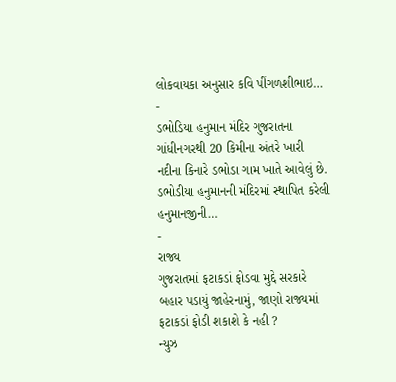લોકવાયકા અનુસાર કવિ પીંગળશીભાઇ…
-
ડભોડિયા હનુમાન મંદિર ગુજરાતના ગાંધીનગરથી 20 કિમીના અંતરે ખારી નદીના કિનારે ડભોડા ગામ ખાતે આવેલું છે. ડભોડીયા હનુમાનની મંદિરમાં સ્થાપિત કરેલી હનુમાનજીની…
-
રાજ્ય
ગુજરાતમાં ફટાકડાં ફોડવા મુદ્દે સરકારે બહાર પડાયું જાહેરનામું, જાણો રાજ્યમાં ફટાકડાં ફોડી શકાશે કે નહી ?
ન્યુઝ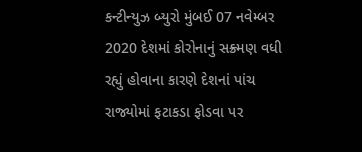કન્ટીન્યુઝ બ્યુરો મુંબઈ 07 નવેમ્બર 2020 દેશમાં કોરોનાનું સક્ર્મણ વધી રહ્યું હોવાના કારણે દેશનાં પાંચ રાજ્યોમાં ફટાકડા ફોડવા પર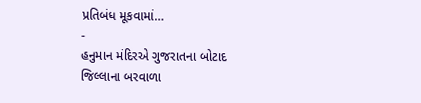પ્રતિબંધ મૂકવામાં…
-
હનુમાન મંદિરએ ગુજરાતના બોટાદ જિલ્લાના બરવાળા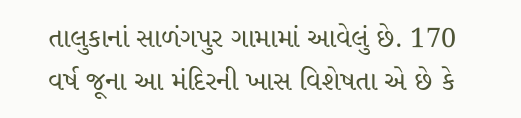તાલુકાનાં સાળંગપુર ગામામાં આવેલું છે. 170 વર્ષ જૂના આ મંદિરની ખાસ વિશેષતા એ છે કે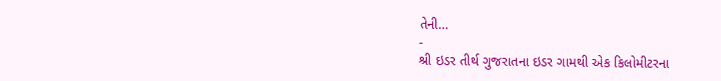તેની…
-
શ્રી ઇડર તીર્થ ગુજરાતના ઇડર ગામથી એક કિલોમીટરના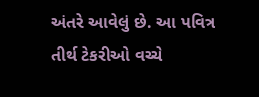અંતરે આવેલું છે. આ પવિત્ર તીર્થ ટેકરીઓ વચ્ચે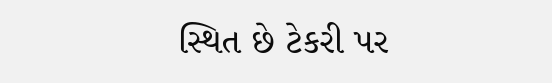સ્થિત છે ટેકરી પર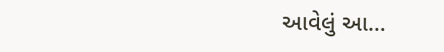આવેલું આ…